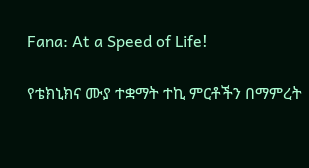Fana: At a Speed of Life!

የቴክኒክና ሙያ ተቋማት ተኪ ምርቶችን በማምረት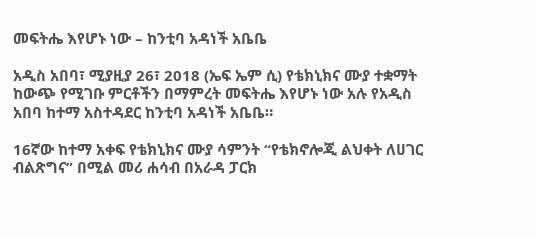መፍትሔ እየሆኑ ነው – ከንቲባ አዳነች አቤቤ

አዲስ አበባ፣ ሚያዚያ 26፣ 2018 (ኤፍ ኤም ሲ) የቴክኒክና ሙያ ተቋማት ከውጭ የሚገቡ ምርቶችን በማምረት መፍትሔ እየሆኑ ነው አሉ የአዲስ አበባ ከተማ አስተዳደር ከንቲባ አዳነች አቤቤ።

16ኛው ከተማ አቀፍ የቴክኒክና ሙያ ሳምንት “የቴክኖሎጂ ልህቀት ለሀገር ብልጽግና” በሚል መሪ ሐሳብ በአራዳ ፓርክ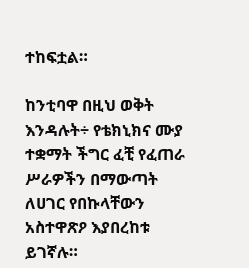ተከፍቷል።

ከንቲባዋ በዚህ ወቅት እንዳሉት÷ የቴክኒክና ሙያ ተቋማት ችግር ፈቺ የፈጠራ ሥራዎችን በማውጣት ለሀገር የበኩላቸውን አስተዋጽዖ እያበረከቱ ይገኛሉ።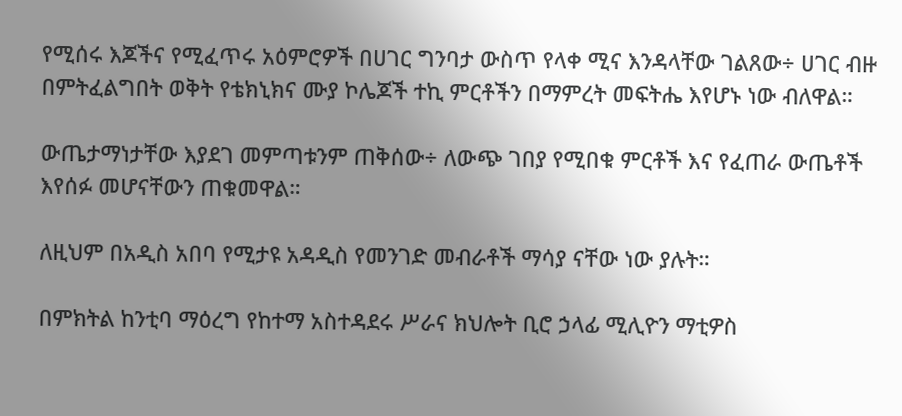የሚሰሩ እጆችና የሚፈጥሩ አዕምሮዎች በሀገር ግንባታ ውስጥ የላቀ ሚና እንዳላቸው ገልጸው÷ ሀገር ብዙ በምትፈልግበት ወቅት የቴክኒክና ሙያ ኮሌጆች ተኪ ምርቶችን በማምረት መፍትሔ እየሆኑ ነው ብለዋል።

ውጤታማነታቸው እያደገ መምጣቱንም ጠቅሰው÷ ለውጭ ገበያ የሚበቁ ምርቶች እና የፈጠራ ውጤቶች እየሰፉ መሆናቸውን ጠቁመዋል።

ለዚህም በአዲስ አበባ የሚታዩ አዳዲስ የመንገድ መብራቶች ማሳያ ናቸው ነው ያሉት።

በምክትል ከንቲባ ማዕረግ የከተማ አስተዳደሩ ሥራና ክህሎት ቢሮ ኃላፊ ሚሊዮን ማቲዎስ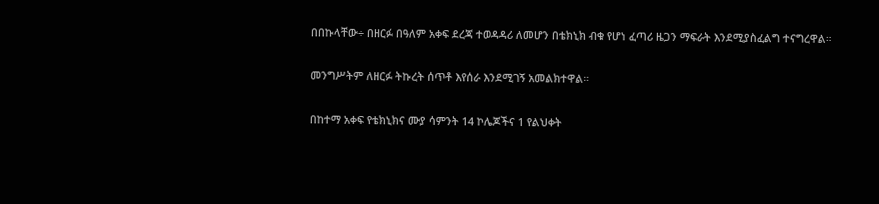በበኩላቸው÷ በዘርፉ በዓለም አቀፍ ደረጃ ተወዳዳሪ ለመሆን በቴክኒክ ብቁ የሆነ ፈጣሪ ዜጋን ማፍራት እንደሚያስፈልግ ተናግረዋል።

መንግሥትም ለዘርፉ ትኩረት ሰጥቶ እየሰራ እንደሚገኝ አመልክተዋል።

በከተማ አቀፍ የቴክኒክና ሙያ ሳምንት 14 ኮሌጆችና 1 የልህቀት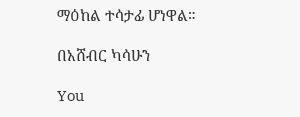ማዕከል ተሳታፊ ሆነዋል።

በአሸብር ካሳሁን

You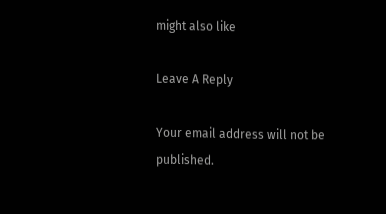might also like

Leave A Reply

Your email address will not be published.